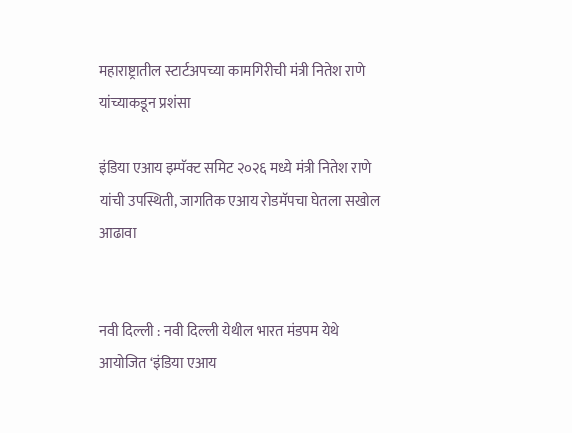महाराष्ट्रातील स्टार्टअपच्या कामगिरीची मंत्री नितेश राणे यांच्याकडून प्रशंसा

इंडिया एआय इम्पॅक्ट समिट २०२६ मध्ये मंत्री नितेश राणे यांची उपस्थिती, जागतिक एआय रोडमॅपचा घेतला सखोल आढावा


नवी दिल्ली : नवी दिल्ली येथील भारत मंडपम येथे आयोजित ‘इंडिया एआय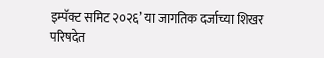इम्पॅक्ट समिट २०२६’ या जागतिक दर्जाच्या शिखर परिषदेत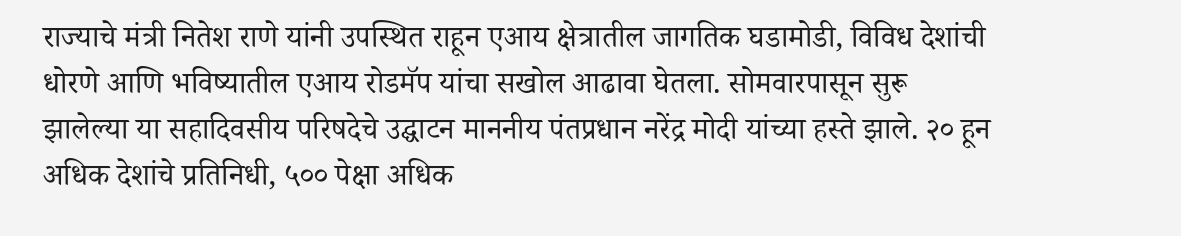राज्याचे मंत्री नितेश राणे यांनी उपस्थित राहून एआय क्षेत्रातील जागतिक घडामोडी, विविध देशांची धोरणे आणि भविष्यातील एआय रोडमॅप यांचा सखोल आढावा घेतला. सोमवारपासून सुरू झालेल्या या सहादिवसीय परिषदेचे उद्घाटन माननीय पंतप्रधान नरेंद्र मोदी यांच्या हस्ते झाले. २० हून अधिक देशांचे प्रतिनिधी, ५०० पेक्षा अधिक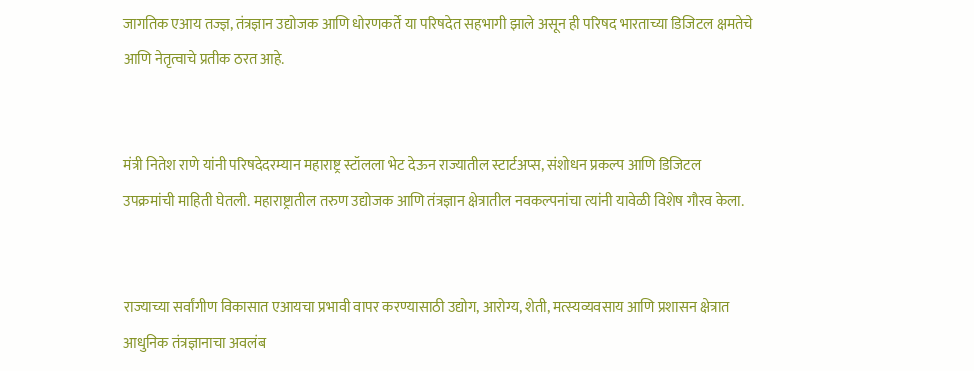जागतिक एआय तज्ज्ञ, तंत्रज्ञान उद्योजक आणि धोरणकर्ते या परिषदेत सहभागी झाले असून ही परिषद भारताच्या डिजिटल क्षमतेचे आणि नेतृत्वाचे प्रतीक ठरत आहे.


मंत्री नितेश राणे यांनी परिषदेदरम्यान महाराष्ट्र स्टॉलला भेट देऊन राज्यातील स्टार्टअप्स, संशोधन प्रकल्प आणि डिजिटल उपक्रमांची माहिती घेतली. महाराष्ट्रातील तरुण उद्योजक आणि तंत्रज्ञान क्षेत्रातील नवकल्पनांचा त्यांनी यावेळी विशेष गौरव केला.


राज्याच्या सर्वांगीण विकासात एआयचा प्रभावी वापर करण्यासाठी उद्योग, आरोग्य, शेती, मत्स्यव्यवसाय आणि प्रशासन क्षेत्रात आधुनिक तंत्रज्ञानाचा अवलंब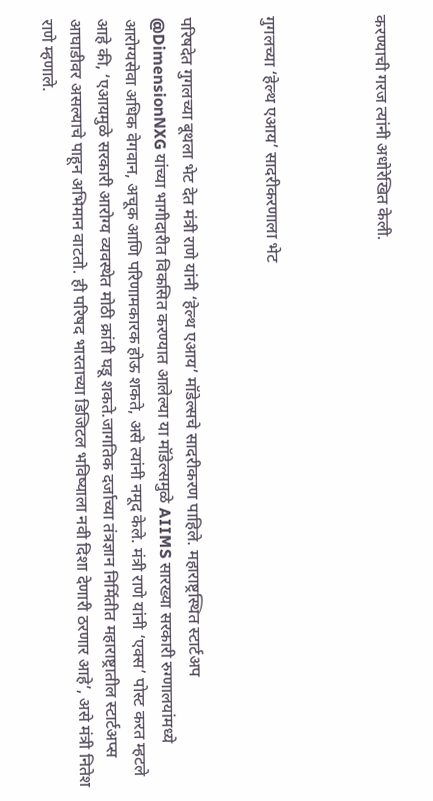करण्याची गरज त्यांनी अधोरेखित केली.



गुगलच्या ‘हेल्थ एआय’ सादरीकरणाला भेट


परिषदेत गुगलच्या बूथला भेट देत मंत्री राणे यांनी ‘हेल्थ एआय’ मॉडेल्सचे सादरीकरण पाहिले. महाराष्ट्रस्थित स्टार्टअप @DimensionNXG यांच्या भागीदारीत विकसित करण्यात आलेल्या या मॉडेल्समुळे AIIMS सारख्या सरकारी रुग्णालयांमध्ये आरोग्यसेवा अधिक वेगवान, अचूक आणि परिणामकारक होऊ शकते, असे त्यांनी नमूद केले. मंत्री राणे यांनी ‘एक्स’ पोस्ट करत म्हटले आहे की, ‘एआयमुळे सरकारी आरोग्य व्यवस्थेत मोठी क्रांती घडू शकते.जागतिक दर्जाच्या तंत्रज्ञान निर्मितीत महाराष्ट्रातील स्टार्टअप्स आघाडीवर असल्याचे पाहून अभिमान वाटतो. ही परिषद भारताच्या डिजिटल भविष्याला नवी दिशा देणारी ठरणार आहे’, असे मंत्री नितेश राणे म्हणाले.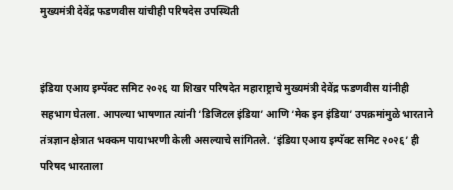मुख्यमंत्री देवेंद्र फडणवीस यांचीही परिषदेस उपस्थिती


इंडिया एआय इम्पॅक्ट समिट २०२६ या शिखर परिषदेत महाराष्ट्राचे मुख्यमंत्री देवेंद्र फडणवीस यांनीही सहभाग घेतला. आपल्या भाषणात त्यांनी ‘डिजिटल इंडिया’ आणि ‘मेक इन इंडिया’ उपक्रमांमुळे भारताने तंत्रज्ञान क्षेत्रात भक्कम पायाभरणी केली असल्याचे सांगितले. ‘इंडिया एआय इम्पॅक्ट समिट २०२६’ ही परिषद भारताला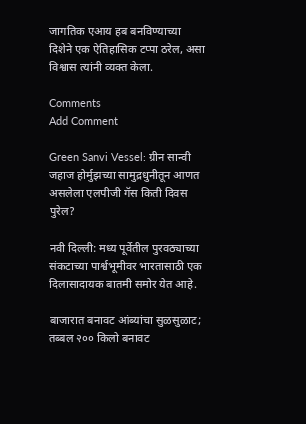जागतिक एआय हब बनविण्याच्या दिशेने एक ऐतिहासिक टप्पा ठरेल, असा विश्वास त्यांनी व्यक्त केला.

Comments
Add Comment

Green Sanvi Vessel: ग्रीन सान्वी जहाज होर्मुझच्या सामुद्रधुनीतून आणत असलेला एलपीजी गॅस किती दिवस पुरेल?

नवी दिल्ली: मध्य पूर्वेतील पुरवठ्याच्या संकटाच्या पार्श्वभूमीवर भारतासाठी एक दिलासादायक बातमी समोर येत आहे.

बाजारात बनावट आंब्यांचा सुळसुळाट; तब्बल २०० किलो बनावट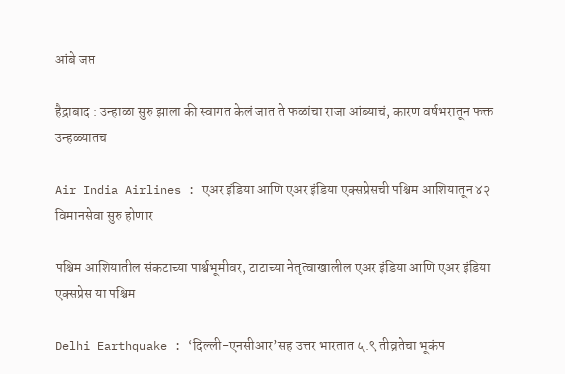आंबे जप्त

हैद्राबाद : उन्हाळा सुरु झाला की स्वागत केलं जात ते फळांचा राजा आंब्याचं, कारण वर्षभरातून फक्त उन्हळ्यातच

Air India Airlines : एअर इंडिया आणि एअर इंडिया एक्सप्रेसची पश्चिम आशियातून ४२ विमानसेवा सुरु होणार

पश्चिम आशियातील संकटाच्या पार्श्वभूमीवर, टाटाच्या नेतृत्वाखालील एअर इंडिया आणि एअर इंडिया एक्सप्रेस या पश्चिम

Delhi Earthquake : ‘दिल्ली-एनसीआर’सह उत्तर भारतात ५.९ तीव्रतेचा भूकंप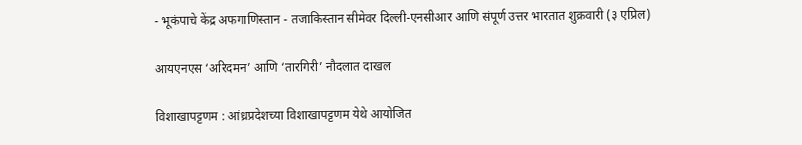- भूकंपाचे केंद्र अफगाणिस्तान - तजाकिस्तान सीमेवर दिल्ली-एनसीआर आणि संपूर्ण उत्तर भारतात शुक्रवारी (३ एप्रिल)

आयएनएस ‘अरिदमन’ आणि ‘तारगिरी’ नौदलात दाखल

विशाखापट्टणम : आंध्रप्रदेशच्या विशाखापट्टणम येथे आयोजित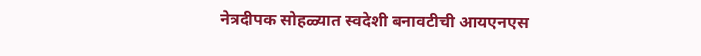नेत्रदीपक सोहळ्यात स्वदेशी बनावटीची आयएनएस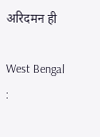अरिदमन ही

West Bengal :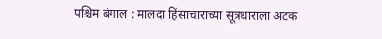पश्चिम बंगाल : मालदा हिंसाचाराच्या सूत्रधाराला अटक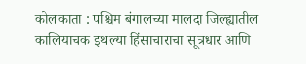कोलकाता : पश्चिम बंगालच्या मालदा जिल्ह्यातील कालियाचक इथल्या हिंसाचाराचा सूत्रधार आणि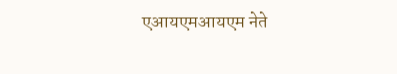एआयएमआयएम नेते